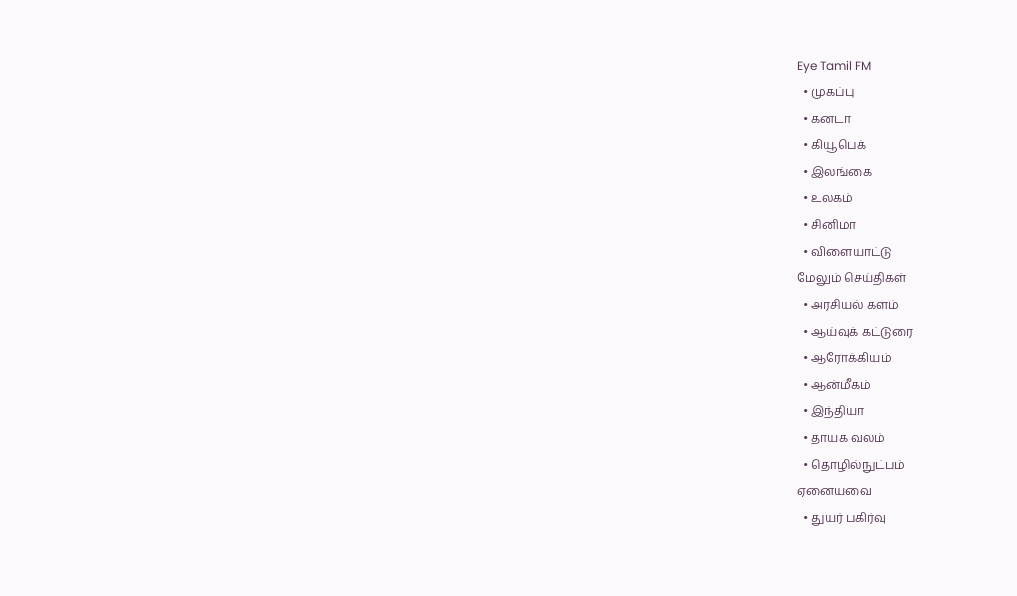Eye Tamil FM
  • முகப்பு
  • கனடா
  • கியூபெக்
  • இலங்கை
  • உலகம்
  • சினிமா
  • விளையாட்டு
மேலும் செய்திகள்
  • அரசியல் களம்
  • ஆய்வுக் கட்டுரை
  • ஆரோக்கியம்
  • ஆன்மீகம்
  • இந்தியா
  • தாயக வலம்
  • தொழில்நுட்பம்
ஏனையவை
  • துயர் பகிர்வு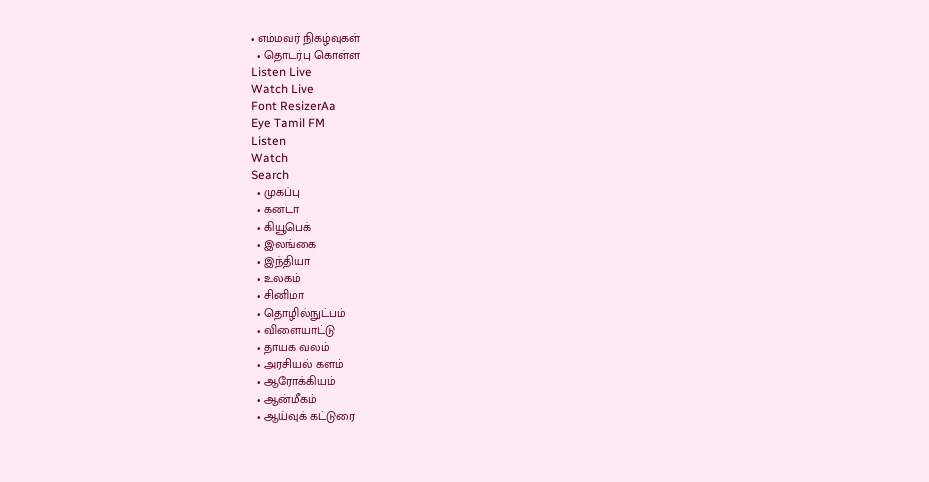• எம்மவர் நிகழ்வுகள்
  • தொடர்பு கொள்ள
Listen Live
Watch Live
Font ResizerAa
Eye Tamil FM
Listen
Watch
Search
  • முகப்பு
  • கனடா
  • கியூபெக்
  • இலங்கை
  • இந்தியா
  • உலகம்
  • சினிமா
  • தொழில்நுட்பம்
  • விளையாட்டு
  • தாயக வலம்
  • அரசியல் களம்
  • ஆரோக்கியம்
  • ஆன்மீகம்
  • ஆய்வுக் கட்டுரை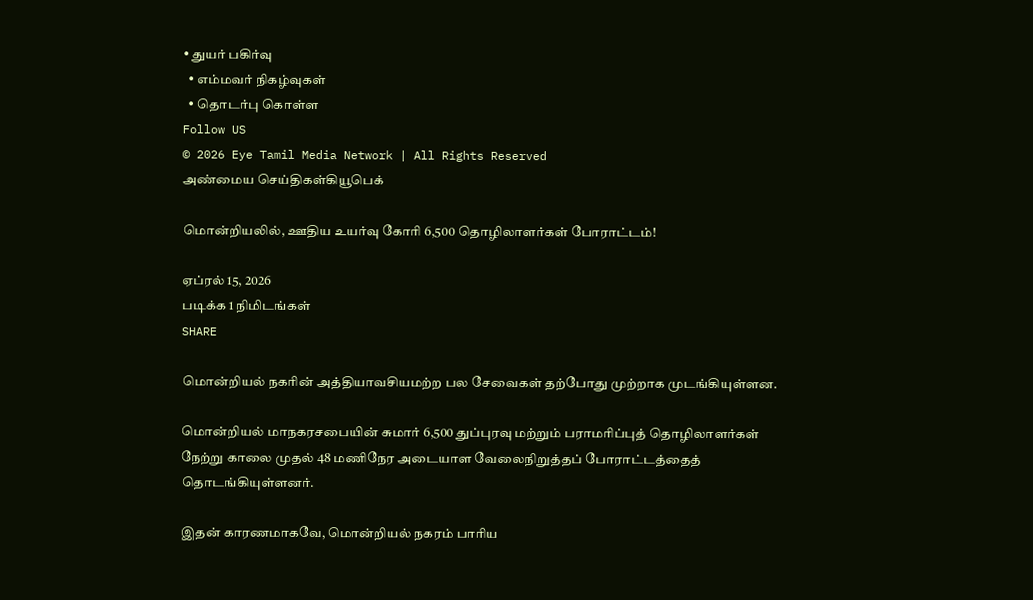• துயர் பகிர்வு
  • எம்மவர் நிகழ்வுகள்
  • தொடர்பு கொள்ள
Follow US
© 2026 Eye Tamil Media Network | All Rights Reserved
அண்மைய செய்திகள்கியூபெக்

மொன்றியலில், ஊதிய உயர்வு கோரி 6,500 தொழிலாளர்கள் போராட்டம்!

ஏப்ரல் 15, 2026
படிக்க 1 நிமிடங்கள்
SHARE

மொன்றியல் நகரின் அத்தியாவசியமற்ற பல சேவைகள் தற்போது முற்றாக முடங்கியுள்ளன.

மொன்றியல் மாநகரசபையின் சுமார் 6,500 துப்புரவு மற்றும் பராமரிப்புத் தொழிலாளர்கள் நேற்று காலை முதல் 48 மணிநேர அடையாள வேலைநிறுத்தப் போராட்டத்தைத் தொடங்கியுள்ளனர்.

இதன் காரணமாகவே, மொன்றியல் நகரம் பாரிய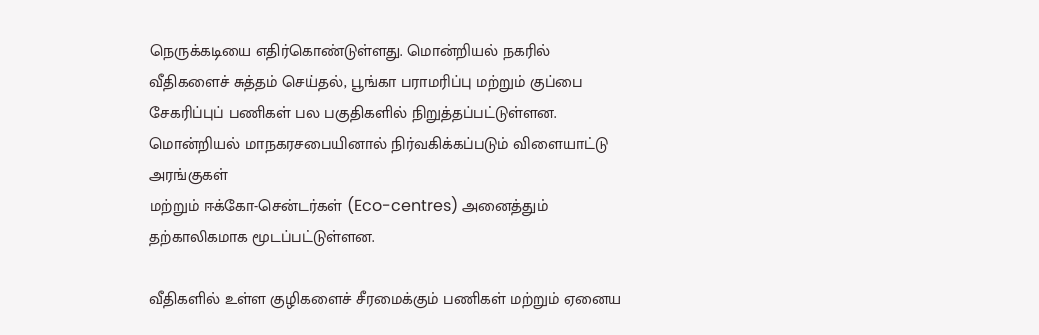நெருக்கடியை எதிர்கொண்டுள்ளது. மொன்றியல் நகரில் வீதிகளைச் சுத்தம் செய்தல், பூங்கா பராமரிப்பு மற்றும் குப்பை சேகரிப்புப் பணிகள் பல பகுதிகளில் நிறுத்தப்பட்டுள்ளன. மொன்றியல் மாநகரசபையினால் நிர்வகிக்கப்படும் விளையாட்டு அரங்குகள்
மற்றும் ஈக்கோ-சென்டர்கள் (Eco-centres) அனைத்தும் தற்காலிகமாக மூடப்பட்டுள்ளன.

வீதிகளில் உள்ள குழிகளைச் சீரமைக்கும் பணிகள் மற்றும் ஏனைய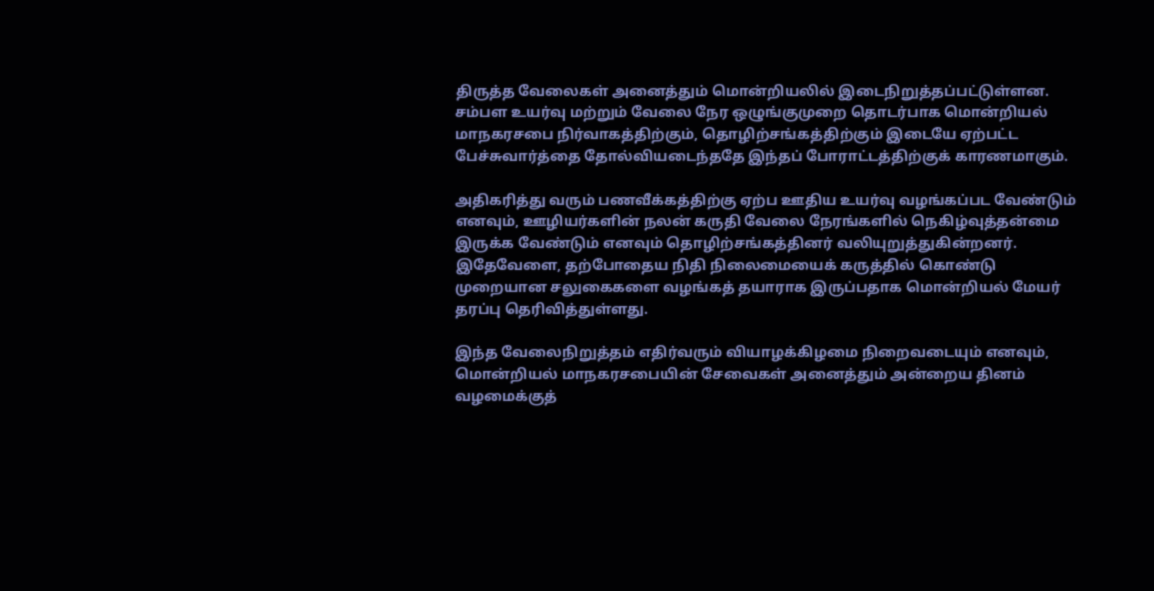திருத்த வேலைகள் அனைத்தும் மொன்றியலில் இடைநிறுத்தப்பட்டுள்ளன. சம்பள உயர்வு மற்றும் வேலை நேர ஒழுங்குமுறை தொடர்பாக மொன்றியல் மாநகரசபை நிர்வாகத்திற்கும், தொழிற்சங்கத்திற்கும் இடையே ஏற்பட்ட பேச்சுவார்த்தை தோல்வியடைந்ததே இந்தப் போராட்டத்திற்குக் காரணமாகும்.

அதிகரித்து வரும் பணவீக்கத்திற்கு ஏற்ப ஊதிய உயர்வு வழங்கப்பட வேண்டும் எனவும், ஊழியர்களின் நலன் கருதி வேலை நேரங்களில் நெகிழ்வுத்தன்மை இருக்க வேண்டும் எனவும் தொழிற்சங்கத்தினர் வலியுறுத்துகின்றனர். இதேவேளை, தற்போதைய நிதி நிலைமையைக் கருத்தில் கொண்டு முறையான சலுகைகளை வழங்கத் தயாராக இருப்பதாக மொன்றியல் மேயர்
தரப்பு தெரிவித்துள்ளது.

இந்த வேலைநிறுத்தம் எதிர்வரும் வியாழக்கிழமை நிறைவடையும் எனவும், மொன்றியல் மாநகரசபையின் சேவைகள் அனைத்தும் அன்றைய தினம்
வழமைக்குத்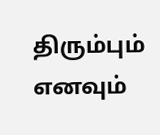திரும்பும் எனவும்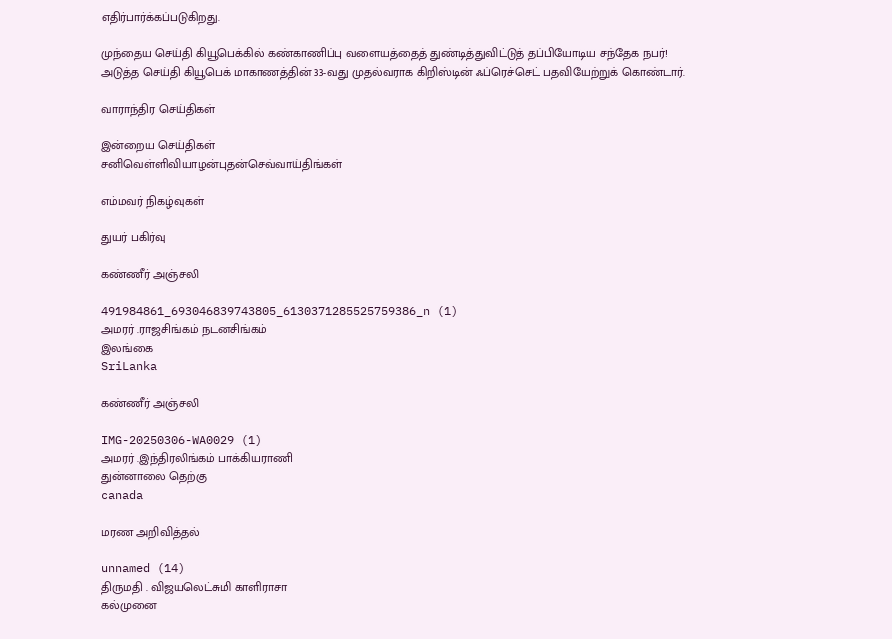எதிர்பார்க்கப்படுகிறது.

முந்தைய செய்தி கியூபெக்கில் கண்காணிப்பு வளையத்தைத் துண்டித்துவிட்டுத் தப்பியோடிய சந்தேக நபர்!
அடுத்த செய்தி கியூபெக் மாகாணத்தின் 33-வது முதல்வராக கிறிஸ்டின் ஃப்ரெச்செட் பதவியேற்றுக் கொண்டார்.

வாராந்திர செய்திகள்

இன்றைய செய்திகள்
சனிவெள்ளிவியாழன்புதன்செவ்வாய்திங்கள்

எம்மவர் நிகழ்வுகள்

துயர் பகிர்வு

கண்ணீர் அஞ்சலி

491984861_693046839743805_6130371285525759386_n (1)
அமரர் .ராஜசிங்கம் நடனசிங்கம்
இலங்கை
SriLanka

கண்ணீர் அஞ்சலி

IMG-20250306-WA0029 (1)
அமரர் .இந்திரலிங்கம் பாக்கியராணி
துன்னாலை தெற்கு
canada

மரண அறிவித்தல்

unnamed (14)
திருமதி . விஜயலெட்சுமி காளிராசா
கல்முனை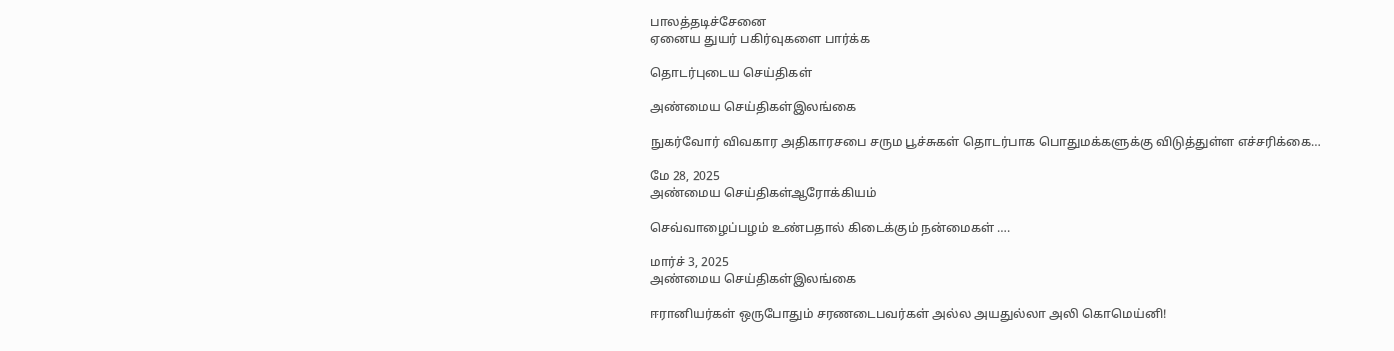பாலத்தடிச்சேனை
ஏனைய துயர் பகிர்வுகளை பார்க்க

தொடர்புடைய செய்திகள்

அண்மைய செய்திகள்இலங்கை

நுகர்வோர் விவகார அதிகாரசபை சரும பூச்சுகள் தொடர்பாக பொதுமக்களுக்கு விடுத்துள்ள எச்சரிக்கை…

மே 28, 2025
அண்மைய செய்திகள்ஆரோக்கியம்

செவ்வாழைப்பழம் உண்பதால் கிடைக்கும் நன்மைகள் ….

மார்ச் 3, 2025
அண்மைய செய்திகள்இலங்கை

ஈரானியர்கள் ஒருபோதும் சரணடைபவர்கள் அல்ல அயதுல்லா அலி கொமெய்னி!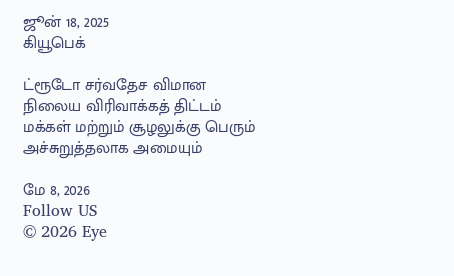ஜூன் 18, 2025
கியூபெக்

ட்ரூடோ சர்வதேச விமான நிலைய விரிவாக்கத் திட்டம் மக்கள் மற்றும் சூழலுக்கு பெரும் அச்சுறுத்தலாக அமையும்

மே 8, 2026
Follow US
© 2026 Eye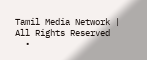Tamil Media Network | All Rights Reserved
  •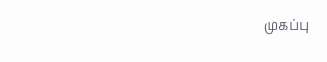முகப்பு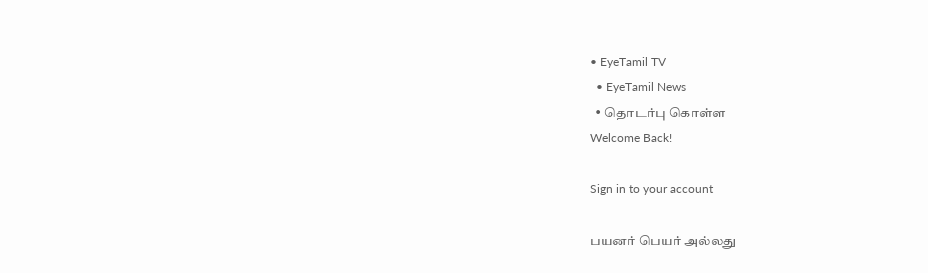• EyeTamil TV
  • EyeTamil News
  • தொடர்பு கொள்ள
Welcome Back!

Sign in to your account

பயனர் பெயர் அல்லது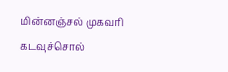மின்னஞ்சல் முகவரி
கடவுச்சொல்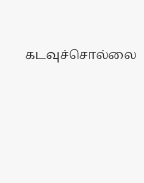கடவுச்சொல்லை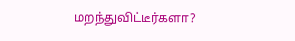மறந்துவிட்டீர்களா?